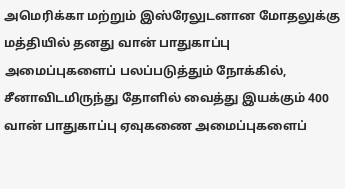அமெரிக்கா மற்றும் இஸ்ரேலுடனான மோதலுக்கு மத்தியில் தனது வான் பாதுகாப்பு அமைப்புகளைப் பலப்படுத்தும் நோக்கில், சீனாவிடமிருந்து தோளில் வைத்து இயக்கும் 400 வான் பாதுகாப்பு ஏவுகணை அமைப்புகளைப்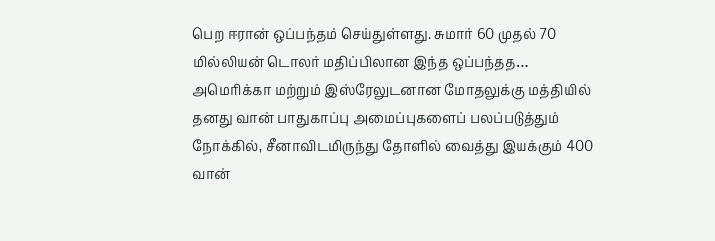பெற ஈரான் ஒப்பந்தம் செய்துள்ளது. சுமார் 60 முதல் 70 மில்லியன் டொலர் மதிப்பிலான இந்த ஒப்பந்தத…
அமெரிக்கா மற்றும் இஸ்ரேலுடனான மோதலுக்கு மத்தியில் தனது வான் பாதுகாப்பு அமைப்புகளைப் பலப்படுத்தும் நோக்கில், சீனாவிடமிருந்து தோளில் வைத்து இயக்கும் 400 வான்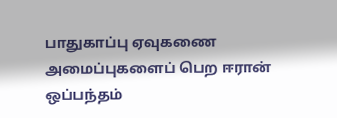பாதுகாப்பு ஏவுகணை அமைப்புகளைப் பெற ஈரான் ஒப்பந்தம்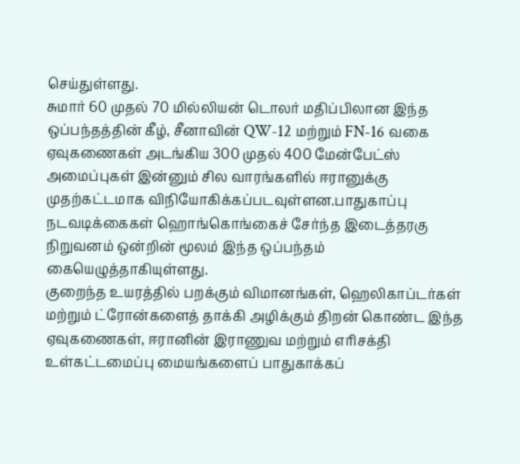செய்துள்ளது.
சுமார் 60 முதல் 70 மில்லியன் டொலர் மதிப்பிலான இந்த ஒப்பந்தத்தின் கீழ், சீனாவின் QW-12 மற்றும் FN-16 வகை ஏவுகணைகள் அடங்கிய 300 முதல் 400 மேன்பேட்ஸ் அமைப்புகள் இன்னும் சில வாரங்களில் ஈரானுக்கு முதற்கட்டமாக விநியோகிக்கப்படவுள்ளன.பாதுகாப்பு நடவடிக்கைகள் ஹொங்கொங்கைச் சேர்ந்த இடைத்தரகு நிறுவனம் ஒன்றின் மூலம் இந்த ஒப்பந்தம் கையெழுத்தாகியுள்ளது.
குறைந்த உயரத்தில் பறக்கும் விமானங்கள், ஹெலிகாப்டர்கள் மற்றும் ட்ரோன்களைத் தாக்கி அழிக்கும் திறன் கொண்ட இந்த ஏவுகணைகள், ஈரானின் இராணுவ மற்றும் எரிசக்தி உள்கட்டமைப்பு மையங்களைப் பாதுகாக்கப்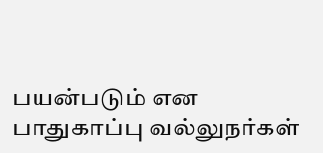பயன்படும் என பாதுகாப்பு வல்லுநர்கள்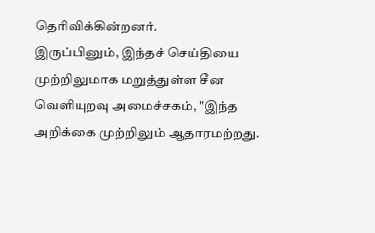தெரிவிக்கின்றனர்.
இருப்பினும், இந்தச் செய்தியை முற்றிலுமாக மறுத்துள்ள சீன வெளியுறவு அமைச்சகம், "இந்த அறிக்கை முற்றிலும் ஆதாரமற்றது.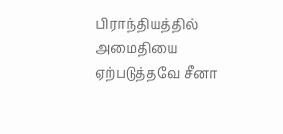பிராந்தியத்தில் அமைதியை ஏற்படுத்தவே சீனா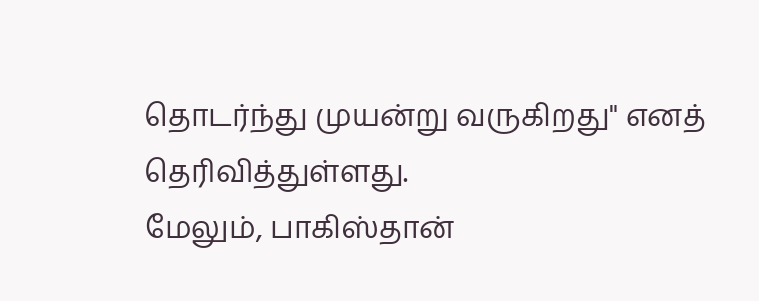தொடர்ந்து முயன்று வருகிறது" எனத் தெரிவித்துள்ளது.
மேலும், பாகிஸ்தான்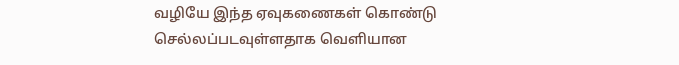வழியே இந்த ஏவுகணைகள் கொண்டு செல்லப்படவுள்ளதாக வெளியான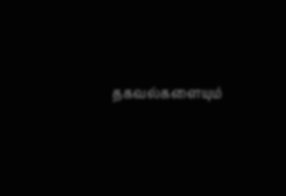தகவல்களையும்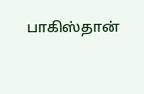பாகிஸ்தான்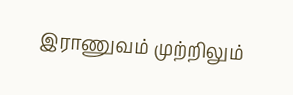இராணுவம் முற்றிலும்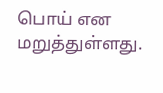பொய் என மறுத்துள்ளது.